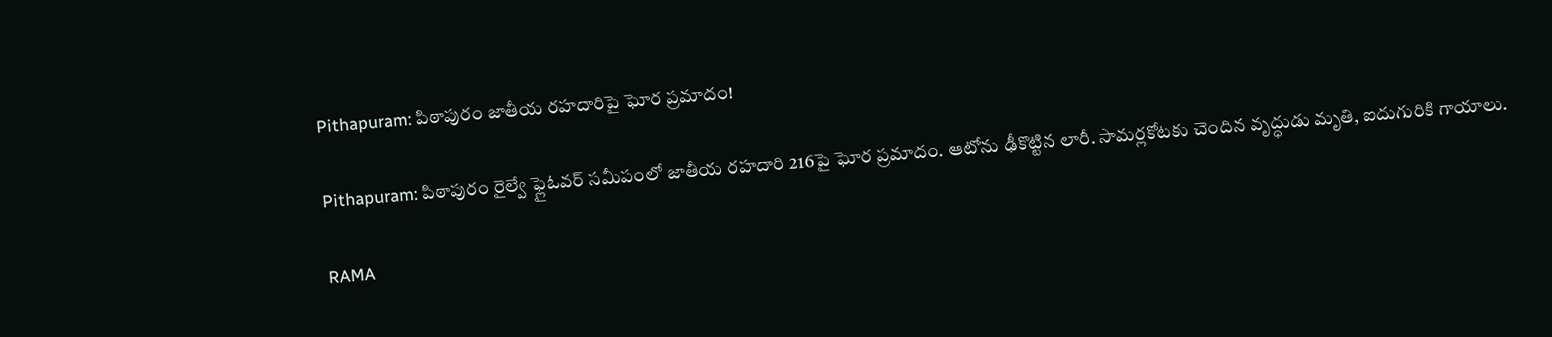Pithapuram: పిఠాపురం జాతీయ రహదారిపై ఘోర ప్రమాదం!

Pithapuram: పిఠాపురం రైల్వే ఫ్లైఓవర్ సమీపంలో జాతీయ రహదారి 216పై ఘోర ప్రమాదం. ఆటోను ఢీకొట్టిన లారీ. సామర్లకోటకు చెందిన వృద్ధుడు మృతి, ఐదుగురికి గాయాలు.

RAMA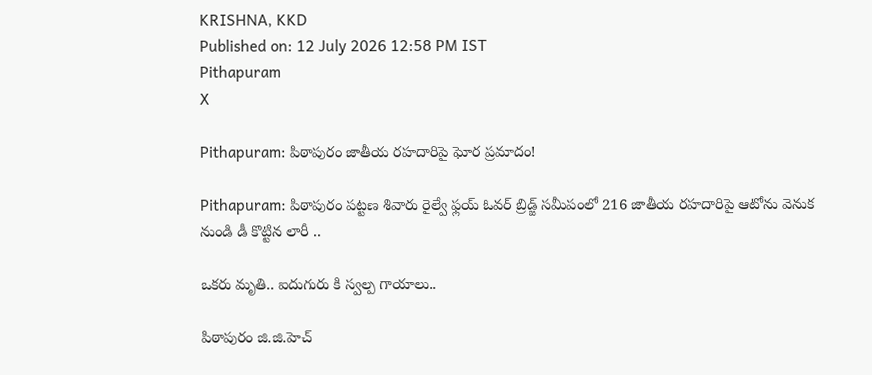KRISHNA, KKD
Published on: 12 July 2026 12:58 PM IST
Pithapuram
X

Pithapuram: పిఠాపురం జాతీయ రహదారిపై ఘోర ప్రమాదం!

Pithapuram: పిఠాపురం పట్టణ శివారు రైల్వే ఫ్లయ్ ఓవర్ బ్రిడ్జ్ సమీపంలో 216 జాతీయ రహదారిపై ఆటోను వెనుక నుండి డీ కొట్టిన లారీ ..

ఒకరు మృతి.. ఐదుగురు కి స్వల్ప గాయాలు..

పిఠాపురం జి.జి.హెచ్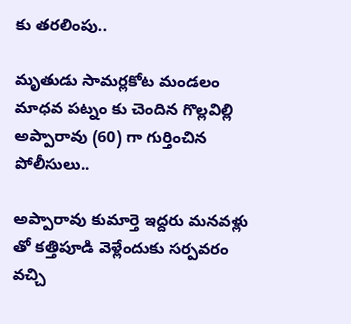కు తరలింపు..

మృతుడు సామర్లకోట మండలం మాధవ పట్నం కు చెందిన గొల్లవిల్లి అప్పారావు (60) గా గుర్తించిన పోలీసులు..

అప్పారావు కుమార్తె ఇద్దరు మనవళ్లు తో కత్తిపూడి వెళ్లేందుకు సర్పవరం వచ్చి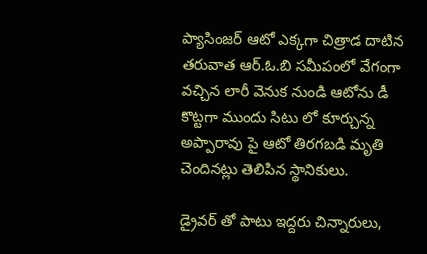ప్యాసింజర్ ఆటో ఎక్కగా చిత్రాడ దాటిన తరువాత ఆర్.ఓ.బి సమీపంలో వేగంగా వచ్చిన లారీ వెనుక నుండి ఆటోను డీ కొట్టగా ముందు సిటు లో కూర్చున్న అప్పారావు పై ఆటో తిరగబడి మృతి చెందినట్లు తెలిపిన స్థానికులు.

డ్రైవర్ తో పాటు ఇద్దరు చిన్నారులు,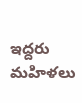ఇద్దరు మహిళలు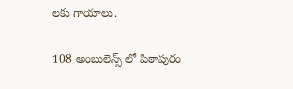లకు గాయాలు.

108 అంబులెన్స్ లో పిఠాపురం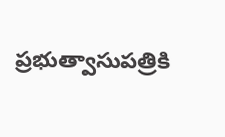ప్రభుత్వాసుపత్రికి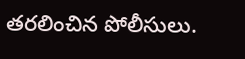తరలించిన పోలీసులు.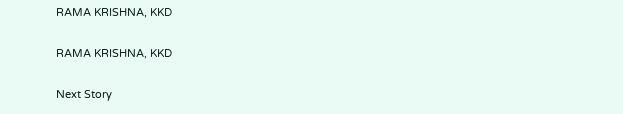RAMA KRISHNA, KKD

RAMA KRISHNA, KKD

Next Story